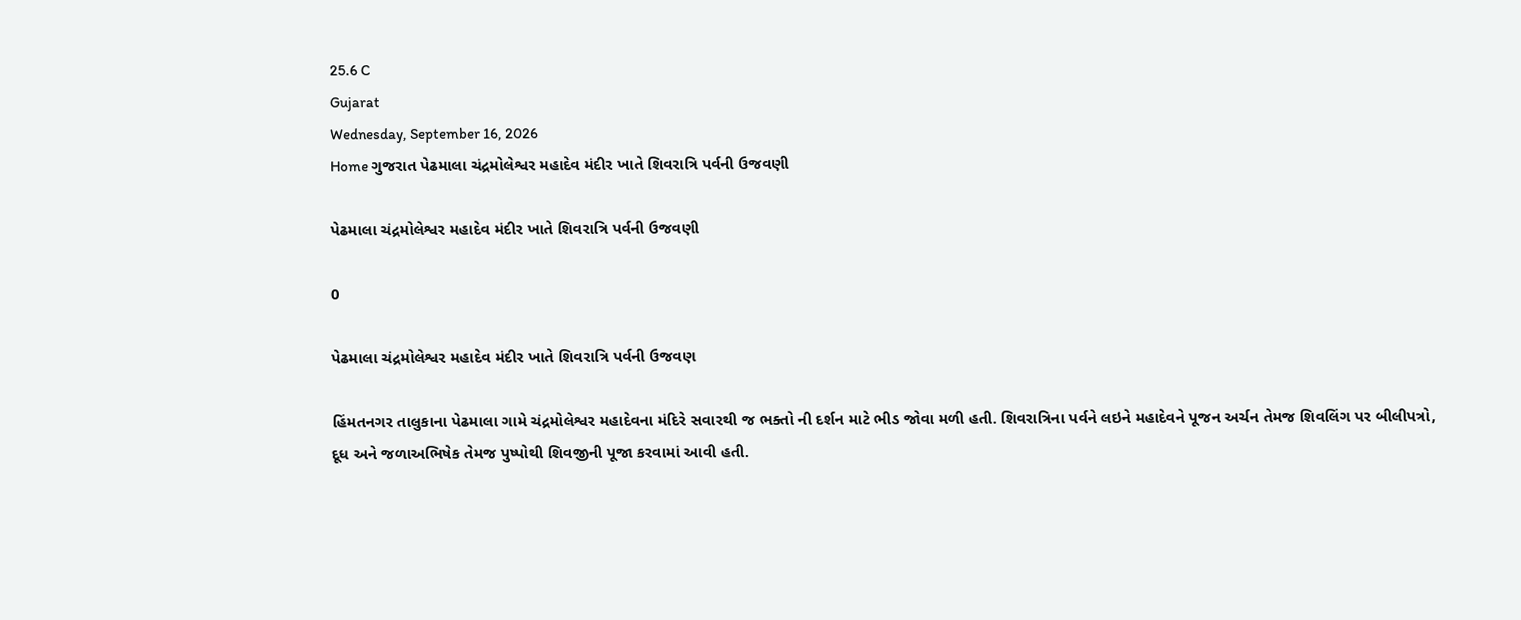25.6 C
Gujarat
Wednesday, September 16, 2026
Home ગુજરાત પેઢમાલા ચંદ્રમોલેશ્વર મહાદેવ મંદીર ખાતે શિવરાત્રિ પર્વની ઉજવણી

પેઢમાલા ચંદ્રમોલેશ્વર મહાદેવ મંદીર ખાતે શિવરાત્રિ પર્વની ઉજવણી

0

પેઢમાલા ચંદ્રમોલેશ્વર મહાદેવ મંદીર ખાતે શિવરાત્રિ પર્વની ઉજવણ

હિંમતનગર તાલુકાના પેઢમાલા ગામે ચંદ્રમોલેશ્વર મહાદેવના મંદિરે સવારથી જ ભક્તો ની દર્શન માટે ભીડ જોવા મળી હતી. શિવરાત્રિના પર્વને લઇને મહાદેવને પૂજન અર્ચન તેમજ શિવલિંગ પર બીલીપત્રો, દૂધ અને જળાઅભિષેક તેમજ પુષ્પોથી શિવજીની પૂજા કરવામાં આવી હતી.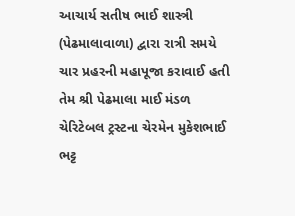આચાર્ય સતીષ ભાઈ શાસ્ત્રી (પેઢમાલાવાળા) દ્વારા રાત્રી સમયે ચાર પ્રહરની મહાપૂજા કરાવાઈ હતી તેમ શ્રી પેઢમાલા માઈ મંડળ ચેરિટેબલ ટ્રસ્ટના ચેરમેન મુકેશભાઈ ભટ્ટ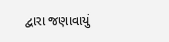દ્વારા જણાવાયું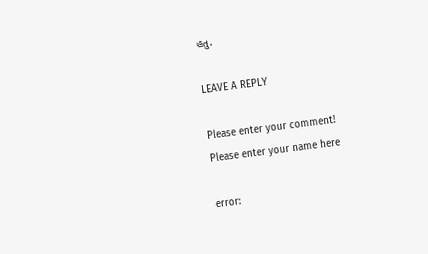હતુ.

LEAVE A REPLY

Please enter your comment!
Please enter your name here

error: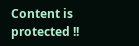Content is protected !!